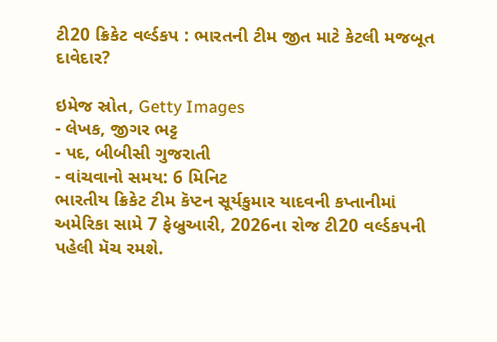ટી20 ક્રિકેટ વર્લ્ડકપ : ભારતની ટીમ જીત માટે કેટલી મજબૂત દાવેદાર?

ઇમેજ સ્રોત, Getty Images
- લેખક, જીગર ભટ્ટ
- પદ, બીબીસી ગુજરાતી
- વાંચવાનો સમય: 6 મિનિટ
ભારતીય ક્રિકેટ ટીમ કૅપ્ટન સૂર્યકુમાર યાદવની કપ્તાનીમાં અમેરિકા સામે 7 ફેબ્રુઆરી, 2026ના રોજ ટી20 વર્લ્ડકપની પહેલી મૅચ રમશે.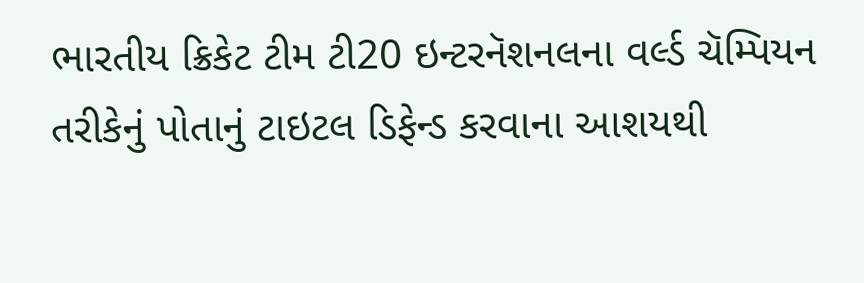ભારતીય ક્રિકેટ ટીમ ટી20 ઇન્ટરનૅશનલના વર્લ્ડ ચૅમ્પિયન તરીકેનું પોતાનું ટાઇટલ ડિફેન્ડ કરવાના આશયથી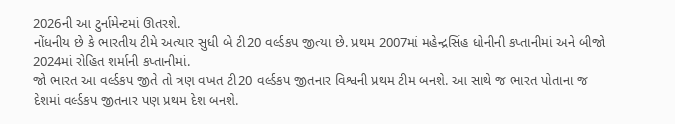2026ની આ ટુર્નામેન્ટમાં ઊતરશે.
નોંધનીય છે કે ભારતીય ટીમે અત્યાર સુધી બે ટી20 વર્લ્ડકપ જીત્યા છે. પ્રથમ 2007માં મહેન્દ્રસિંહ ધોનીની કપ્તાનીમાં અને બીજો 2024માં રોહિત શર્માની કપ્તાનીમાં.
જો ભારત આ વર્લ્ડકપ જીતે તો ત્રણ વખત ટી20 વર્લ્ડકપ જીતનાર વિશ્વની પ્રથમ ટીમ બનશે. આ સાથે જ ભારત પોતાના જ દેશમાં વર્લ્ડકપ જીતનાર પણ પ્રથમ દેશ બનશે.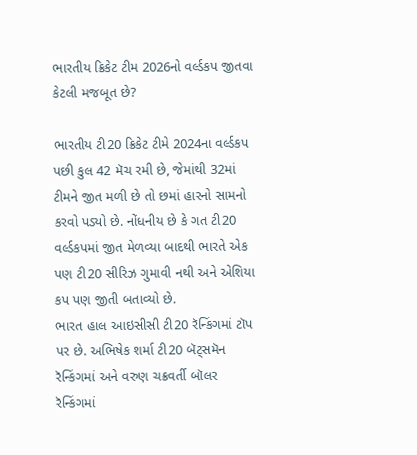ભારતીય ક્રિકેટ ટીમ 2026નો વર્લ્ડકપ જીતવા કેટલી મજબૂત છે?

ભારતીય ટી20 ક્રિકેટ ટીમે 2024ના વર્લ્ડકપ પછી કુલ 42 મૅચ રમી છે, જેમાંથી 32માં ટીમને જીત મળી છે તો છમાં હારનો સામનો કરવો પડ્યો છે. નોંધનીય છે કે ગત ટી20 વર્લ્ડકપમાં જીત મેળવ્યા બાદથી ભારતે એક પણ ટી20 સીરિઝ ગુમાવી નથી અને એશિયા કપ પણ જીતી બતાવ્યો છે.
ભારત હાલ આઇસીસી ટી20 રૅન્કિંગમાં ટૉપ પર છે. અભિષેક શર્મા ટી20 બૅટ્સમૅન રૅન્કિંગમાં અને વરુણ ચક્રવર્તી બૉલર રૅન્કિંગમાં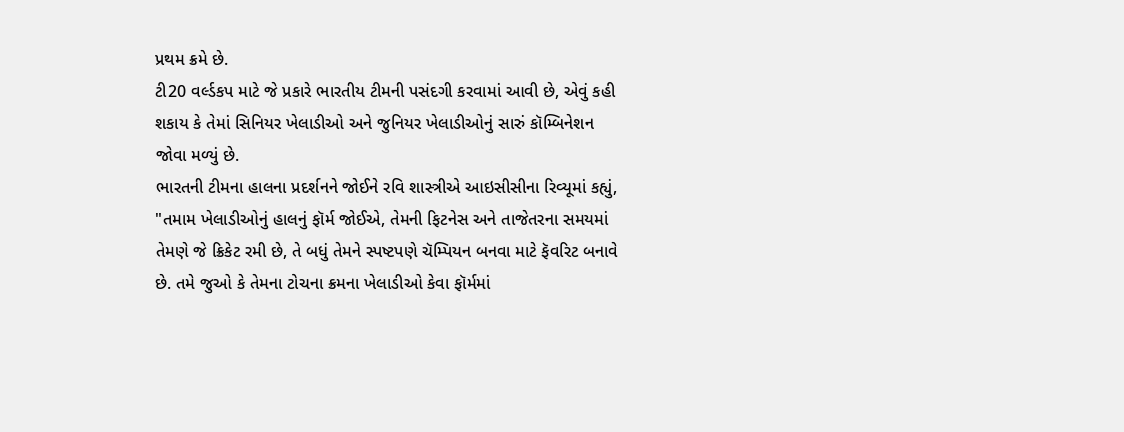પ્રથમ ક્રમે છે.
ટી20 વર્લ્ડકપ માટે જે પ્રકારે ભારતીય ટીમની પસંદગી કરવામાં આવી છે, એવું કહી શકાય કે તેમાં સિનિયર ખેલાડીઓ અને જુનિયર ખેલાડીઓનું સારું કૉમ્બિનેશન જોવા મળ્યું છે.
ભારતની ટીમના હાલના પ્રદર્શનને જોઈને રવિ શાસ્ત્રીએ આઇસીસીના રિવ્યૂમાં કહ્યું, "તમામ ખેલાડીઓનું હાલનું ફૉર્મ જોઈએ, તેમની ફિટનેસ અને તાજેતરના સમયમાં તેમણે જે ક્રિકેટ રમી છે, તે બધું તેમને સ્પષ્ટપણે ચૅમ્પિયન બનવા માટે ફૅવરિટ બનાવે છે. તમે જુઓ કે તેમના ટોચના ક્રમના ખેલાડીઓ કેવા ફૉર્મમાં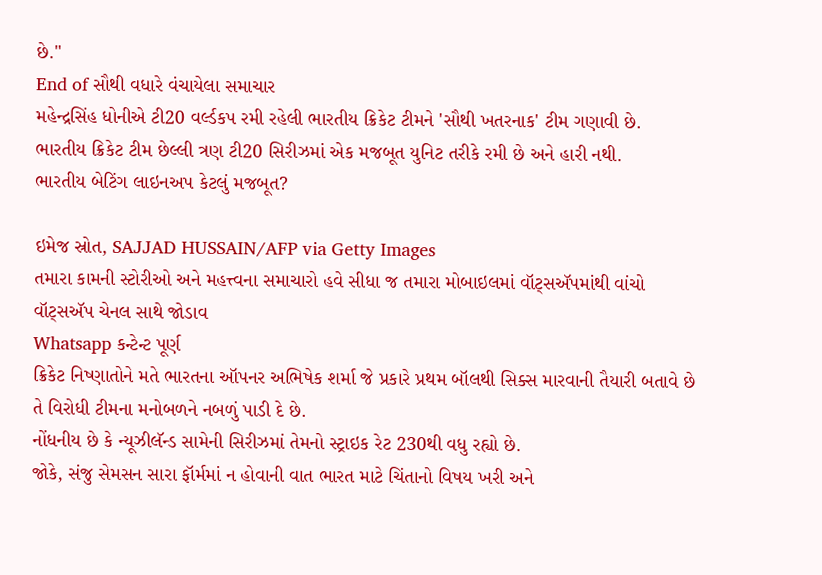છે."
End of સૌથી વધારે વંચાયેલા સમાચાર
મહેન્દ્રસિંહ ધોનીએ ટી20 વર્લ્ડકપ રમી રહેલી ભારતીય ક્રિકેટ ટીમને 'સૌથી ખતરનાક' ટીમ ગણાવી છે.
ભારતીય ક્રિકેટ ટીમ છેલ્લી ત્રણ ટી20 સિરીઝમાં એક મજબૂત યુનિટ તરીકે રમી છે અને હારી નથી.
ભારતીય બેટિંગ લાઇનઅપ કેટલું મજબૂત?

ઇમેજ સ્રોત, SAJJAD HUSSAIN/AFP via Getty Images
તમારા કામની સ્ટોરીઓ અને મહત્ત્વના સમાચારો હવે સીધા જ તમારા મોબાઇલમાં વૉટ્સઍપમાંથી વાંચો
વૉટ્સઍપ ચેનલ સાથે જોડાવ
Whatsapp કન્ટેન્ટ પૂર્ણ
ક્રિકેટ નિષ્ણાતોને મતે ભારતના ઑપનર અભિષેક શર્મા જે પ્રકારે પ્રથમ બૉલથી સિક્સ મારવાની તૈયારી બતાવે છે તે વિરોધી ટીમના મનોબળને નબળું પાડી દે છે.
નોંધનીય છે કે ન્યૂઝીલૅન્ડ સામેની સિરીઝમાં તેમનો સ્ટ્રાઇક રેટ 230થી વધુ રહ્યો છે.
જોકે, સંજુ સેમસન સારા ફૉર્મમાં ન હોવાની વાત ભારત માટે ચિંતાનો વિષય ખરી અને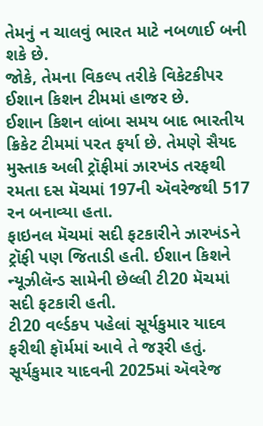તેમનું ન ચાલવું ભારત માટે નબળાઈ બની શકે છે.
જોકે, તેમના વિકલ્પ તરીકે વિકેટકીપર ઈશાન કિશન ટીમમાં હાજર છે.
ઈશાન કિશન લાંબા સમય બાદ ભારતીય ક્રિકેટ ટીમમાં પરત ફર્યા છે. તેમણે સૈયદ મુસ્તાક અલી ટ્રૉફીમાં ઝારખંડ તરફથી રમતા દસ મૅચમાં 197ની ઍવરેજથી 517 રન બનાવ્યા હતા.
ફાઇનલ મૅચમાં સદી ફટકારીને ઝારખંડને ટ્રૉફી પણ જિતાડી હતી. ઈશાન કિશને ન્યૂઝીલૅન્ડ સામેની છેલ્લી ટી20 મૅચમાં સદી ફટકારી હતી.
ટી20 વર્લ્ડકપ પહેલાં સૂર્યકુમાર યાદવ ફરીથી ફૉર્મમાં આવે તે જરૂરી હતું. સૂર્યકુમાર યાદવની 2025માં ઍવરેજ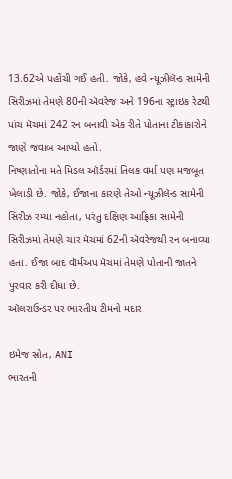13.62એ પહોંચી ગઈ હતી. જોકે, હવે ન્યૂઝીલૅન્ડ સામેની સિરીઝમાં તેમણે 80ની ઍવરેજ અને 196ના સ્ટ્રાઇક રેટથી પાંચ મૅચમાં 242 રન બનાવી એક રીતે પોતાના ટીકાકારોને જાણે જવાબ આપ્યો હતો.
નિષ્ણાતોના મતે મિડલ ઑર્ડરમાં તિલક વર્મા પણ મજબૂત ખેલાડી છે. જોકે, ઈજાના કારણે તેઓ ન્યૂઝીલૅન્ડ સામેની સિરીઝ રમ્યા નહોતા, પરંતુ દક્ષિણ આફ્રિકા સામેની સિરીઝમાં તેમણે ચાર મૅચમાં 62ની ઍવરેજથી રન બનાવ્યા હતા. ઈજા બાદ વૉર્મઅપ મૅચમાં તેમણે પોતાની જાતને પુરવાર કરી દીધા છે.
ઑલરાઉન્ડર પર ભારતીય ટીમનો મદાર

ઇમેજ સ્રોત, ANI
ભારતની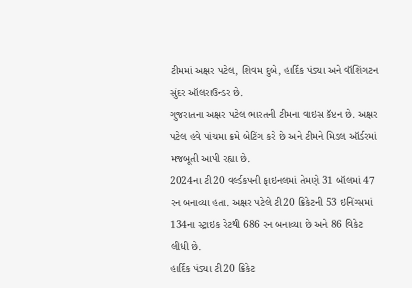ટીમમાં અક્ષર પટેલ, શિવમ દુબે, હાર્દિક પંડ્યા અને વૉશિંગટન સુંદર ઑલરાઉન્ડર છે.
ગુજરાતના અક્ષર પટેલ ભારતની ટીમના વાઇસ કૅપ્ટન છે. અક્ષર પટેલ હવે પાંચમા ક્રમે બેટિંગ કરે છે અને ટીમને મિડલ ઑર્ડરમાં મજબૂતી આપી રહ્યા છે.
2024ના ટી20 વર્લ્ડકપની ફાઇનલમાં તેમણે 31 બૉલમાં 47 રન બનાવ્યા હતા. અક્ષર પટેલે ટી20 ક્રિકેટની 53 ઇનિંગ્સમાં 134ના સ્ટ્રાઇક રેટથી 686 રન બનાવ્યા છે અને 86 વિકેટ લીધી છે.
હાર્દિક પંડ્યા ટી20 ક્રિકેટ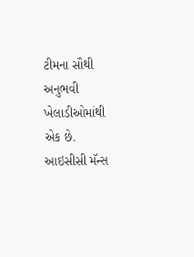ટીમના સૌથી અનુભવી ખેલાડીઓમાંથી એક છે. આઇસીસી મૅન્સ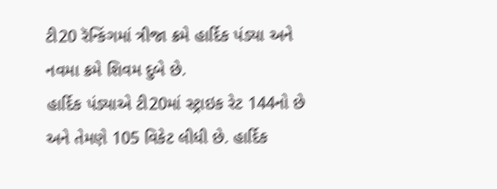ટી20 રૅન્કિંગમાં ત્રીજા ક્રમે હાર્દિક પંડ્યા અને નવમા ક્રમે શિવમ દુબે છે.
હાર્દિક પંડ્યાએ ટી20માં સ્ટ્રાઇક રેટ 144નો છે અને તેમણે 105 વિકેટ લીધી છે. હાર્દિક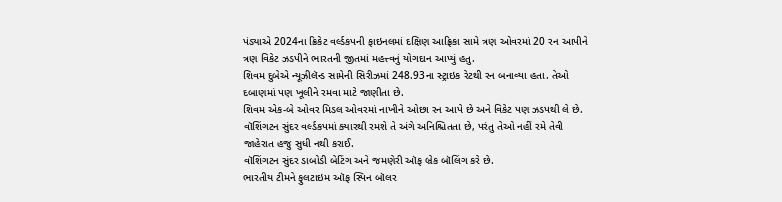પંડ્યાએ 2024ના ક્રિકેટ વર્લ્ડકપની ફાઇનલમાં દક્ષિણ આફ્રિકા સામે ત્રણ ઓવરમાં 20 રન આપીને ત્રણ વિકેટ ઝડપીને ભારતની જીતમાં મહત્ત્વનું યોગદાન આપ્યું હતુ.
શિવમ દુબેએ ન્યૂઝીલૅન્ડ સામેની સિરીઝમાં 248.93ના સ્ટ્રાઇક રેટથી રન બનાવ્યા હતા. તેઓ દબાણમાં પણ ખૂલીને રમવા માટે જાણીતા છે.
શિવમ એક-બે ઓવર મિડલ ઓવરમાં નાખીને ઓછા રન આપે છે અને વિકેટ પણ ઝડપથી લે છે.
વૉશિંગટન સુંદર વર્લ્ડકપમાં ક્યારથી રમશે તે અંગે અનિશ્ચિતતા છે, પરંતુ તેઓ નહીં રમે તેવી જાહેરાત હજુ સુધી નથી કરાઈ.
વૉશિંગટન સુંદર ડાબોડી બેટિંગ અને જમણેરી ઑફ બ્રેક બૉલિંગ કરે છે.
ભારતીય ટીમને ફુલટાઇમ ઑફ સ્પિન બૉલર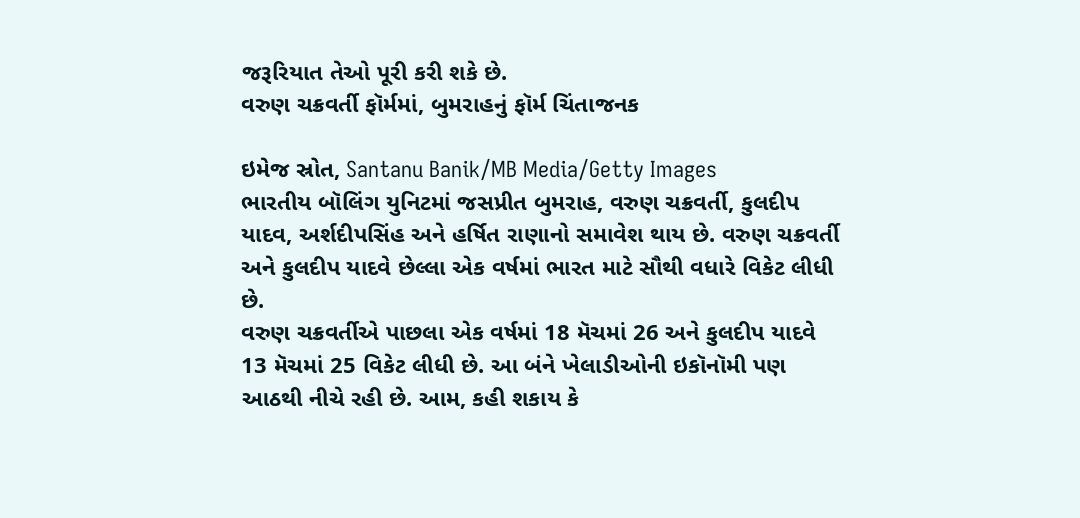જરૂરિયાત તેઓ પૂરી કરી શકે છે.
વરુણ ચક્રવર્તી ફૉર્મમાં, બુમરાહનું ફૉર્મ ચિંતાજનક

ઇમેજ સ્રોત, Santanu Banik/MB Media/Getty Images
ભારતીય બૉલિંગ યુનિટમાં જસપ્રીત બુમરાહ, વરુણ ચક્રવર્તી, કુલદીપ યાદવ, અર્શદીપસિંહ અને હર્ષિત રાણાનો સમાવેશ થાય છે. વરુણ ચક્રવર્તી અને કુલદીપ યાદવે છેલ્લા એક વર્ષમાં ભારત માટે સૌથી વધારે વિકેટ લીધી છે.
વરુણ ચક્રવર્તીએ પાછલા એક વર્ષમાં 18 મૅચમાં 26 અને કુલદીપ યાદવે 13 મૅચમાં 25 વિકેટ લીધી છે. આ બંને ખેલાડીઓની ઇકૉનૉમી પણ આઠથી નીચે રહી છે. આમ, કહી શકાય કે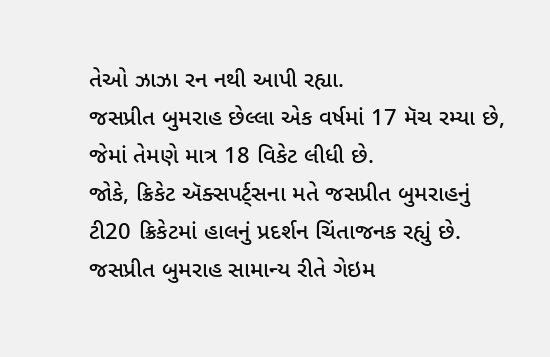તેઓ ઝાઝા રન નથી આપી રહ્યા.
જસપ્રીત બુમરાહ છેલ્લા એક વર્ષમાં 17 મૅચ રમ્યા છે, જેમાં તેમણે માત્ર 18 વિકેટ લીધી છે.
જોકે, ક્રિકેટ ઍક્સપર્ટ્સના મતે જસપ્રીત બુમરાહનું ટી20 ક્રિકેટમાં હાલનું પ્રદર્શન ચિંતાજનક રહ્યું છે. જસપ્રીત બુમરાહ સામાન્ય રીતે ગેઇમ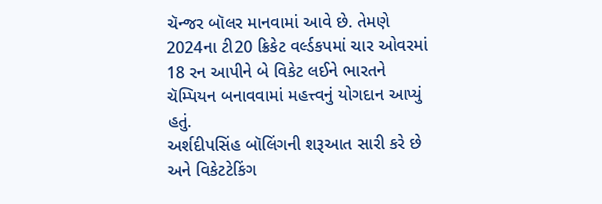ચૅન્જર બૉલર માનવામાં આવે છે. તેમણે 2024ના ટી20 ક્રિકેટ વર્લ્ડકપમાં ચાર ઓવરમાં 18 રન આપીને બે વિકેટ લઈને ભારતને ચૅમ્પિયન બનાવવામાં મહત્ત્વનું યોગદાન આપ્યું હતું.
અર્શદીપસિંહ બૉલિંગની શરૂઆત સારી કરે છે અને વિકેટટેકિંગ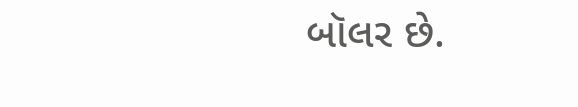બૉલર છે.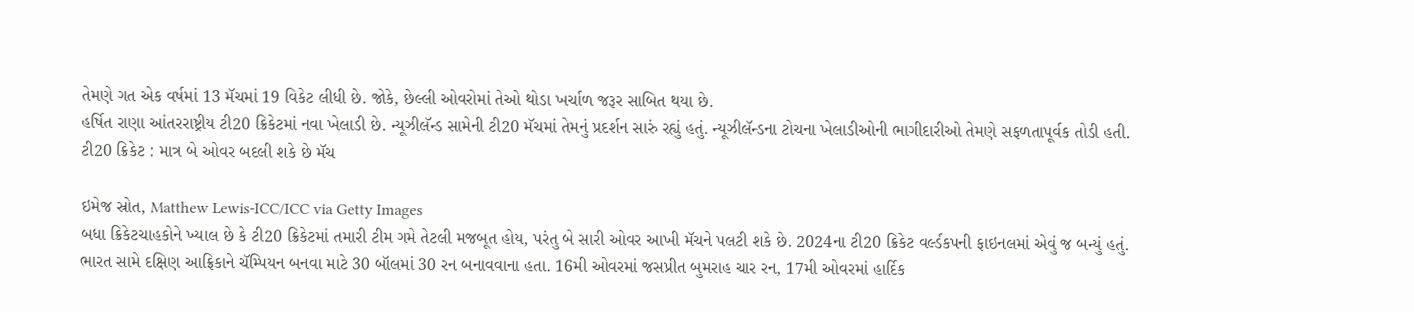તેમણે ગત એક વર્ષમાં 13 મૅચમાં 19 વિકેટ લીધી છે. જોકે, છેલ્લી ઓવરોમાં તેઓ થોડા ખર્ચાળ જરૂર સાબિત થયા છે.
હર્ષિત રાણા આંતરરાષ્ટ્રીય ટી20 ક્રિકેટમાં નવા ખેલાડી છે. ન્યૂઝીલૅન્ડ સામેની ટી20 મૅચમાં તેમનું પ્રદર્શન સારું રહ્યું હતું. ન્યૂઝીલૅન્ડના ટોચના ખેલાડીઓની ભાગીદારીઓ તેમણે સફળતાપૂર્વક તોડી હતી.
ટી20 ક્રિકેટ : માત્ર બે ઓવર બદલી શકે છે મૅચ

ઇમેજ સ્રોત, Matthew Lewis-ICC/ICC via Getty Images
બધા ક્રિકેટચાહકોને ખ્યાલ છે કે ટી20 ક્રિકેટમાં તમારી ટીમ ગમે તેટલી મજબૂત હોય, પરંતુ બે સારી ઓવર આખી મૅચને પલટી શકે છે. 2024ના ટી20 ક્રિકેટ વર્લ્ડકપની ફાઇનલમાં એવું જ બન્યું હતું.
ભારત સામે દક્ષિણ આફ્રિકાને ચૅમ્પિયન બનવા માટે 30 બૉલમાં 30 રન બનાવવાના હતા. 16મી ઓવરમાં જસપ્રીત બુમરાહ ચાર રન, 17મી ઓવરમાં હાર્દિક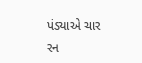પંડ્યાએ ચાર રન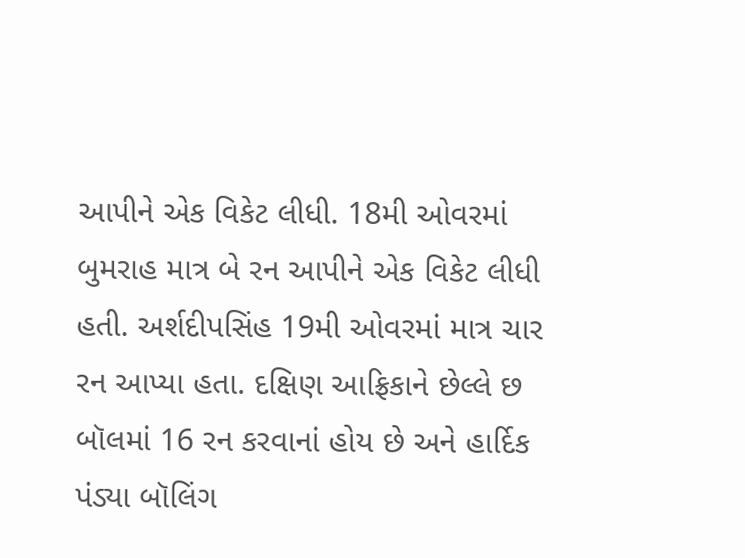આપીને એક વિકેટ લીધી. 18મી ઓવરમાં બુમરાહ માત્ર બે રન આપીને એક વિકેટ લીધી હતી. અર્શદીપસિંહ 19મી ઓવરમાં માત્ર ચાર રન આપ્યા હતા. દક્ષિણ આફ્રિકાને છેલ્લે છ બૉલમાં 16 રન કરવાનાં હોય છે અને હાર્દિક પંડ્યા બૉલિંગ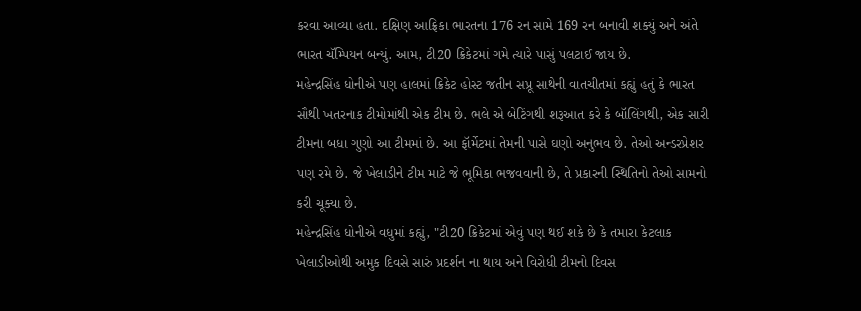કરવા આવ્યા હતા. દક્ષિણ આફ્રિકા ભારતના 176 રન સામે 169 રન બનાવી શક્યું અને અંતે ભારત ચૅમ્પિયન બન્યું. આમ, ટી20 ક્રિકેટમાં ગમે ત્યારે પાસું પલટાઈ જાય છે.
મહેન્દ્રસિંહ ધોનીએ પણ હાલમાં ક્રિકેટ હોસ્ટ જતીન સપ્રૂ સાથેની વાતચીતમાં કહ્યું હતું કે ભારત સૌથી ખતરનાક ટીમોમાંથી એક ટીમ છે. ભલે એ બેટિંગથી શરૂઆત કરે કે બૉલિંગથી, એક સારી ટીમના બધા ગુણો આ ટીમમાં છે. આ ફૉર્મેટમાં તેમની પાસે ઘણો અનુભવ છે. તેઓ અન્ડરપ્રેશર પણ રમે છે. જે ખેલાડીને ટીમ માટે જે ભૂમિકા ભજવવાની છે, તે પ્રકારની સ્થિતિનો તેઓ સામનો કરી ચૂક્યા છે.
મહેન્દ્રસિંહ ધોનીએ વધુમાં કહ્યું, "ટી20 ક્રિકેટમાં એવું પણ થઈ શકે છે કે તમારા કેટલાક ખેલાડીઓથી અમુક દિવસે સારું પ્રદર્શન ના થાય અને વિરોધી ટીમનો દિવસ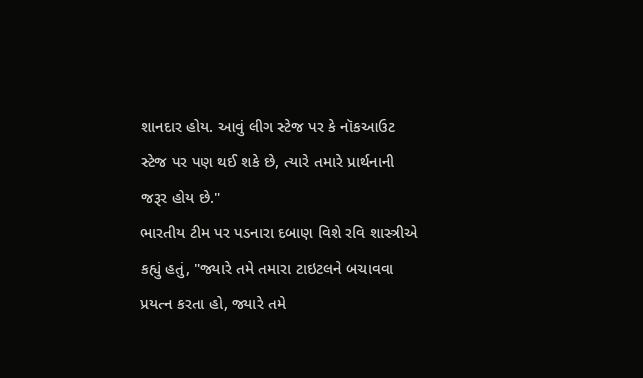શાનદાર હોય. આવું લીગ સ્ટેજ પર કે નૉકઆઉટ સ્ટેજ પર પણ થઈ શકે છે, ત્યારે તમારે પ્રાર્થનાની જરૂર હોય છે."
ભારતીય ટીમ પર પડનારા દબાણ વિશે રવિ શાસ્ત્રીએ કહ્યું હતું, "જ્યારે તમે તમારા ટાઇટલને બચાવવા પ્રયત્ન કરતા હો, જ્યારે તમે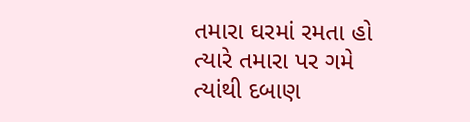તમારા ઘરમાં રમતા હો ત્યારે તમારા પર ગમે ત્યાંથી દબાણ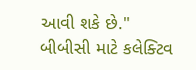આવી શકે છે."
બીબીસી માટે કલેક્ટિવ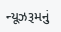ન્યૂઝરૂમનું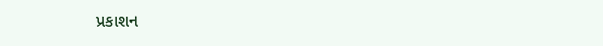પ્રકાશન